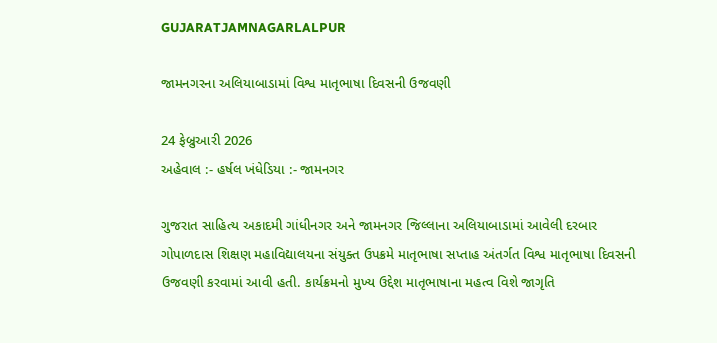GUJARATJAMNAGARLALPUR

જામનગરના અલિયાબાડામાં વિશ્વ માતૃભાષા દિવસની ઉજવણી

24 ફેબ્રુઆરી 2026
અહેવાલ :- હર્ષલ ખંધેડિયા :- જામનગર

ગુજરાત સાહિત્ય અકાદમી ગાંધીનગર અને જામનગર જિલ્લાના અલિયાબાડામાં આવેલી દરબાર ગોપાળદાસ શિક્ષણ મહાવિદ્યાલયના સંયુક્ત ઉપક્રમે માતૃભાષા સપ્તાહ અંતર્ગત વિશ્વ માતૃભાષા દિવસની ઉજવણી કરવામાં આવી હતી. કાર્યક્રમનો મુખ્ય ઉદ્દેશ માતૃભાષાના મહત્વ વિશે જાગૃતિ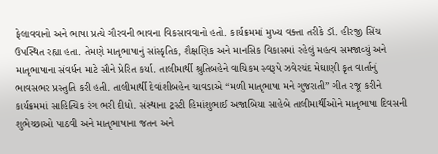ફેલાવવાનો અને ભાષા પ્રત્યે ગૌરવની ભાવના વિકસાવવાનો હતો. કાર્યક્રમમાં મુખ્ય વક્તા તરીકે ડૉ. હીરજી સિંચ ઉપસ્થિત રહ્યા હતા. તેમણે માતૃભાષાનું સાંસ્કૃતિક, શૈક્ષણિક અને માનસિક વિકાસમાં રહેલું મહત્વ સમજાવ્યું અને માતૃભાષાના સંવર્ધન માટે સૌને પ્રેરિત કર્યા. તાલીમાર્થી શ્રુતિબહેને વાચિકમ સ્વરૂપે ઝવેરચંદ મેઘાણી કૃત વાર્તાનું ભાવસભર પ્રસ્તુતિ કરી હતી. તાલીમાર્થી દેવાંશીબહેન ચાવડાએ “મળી માતૃભાષા મને ગુજરાતી” ગીત રજૂ કરીને કાર્યક્રમમાં સાહિત્યિક રંગ ભરી દીધો. સંસ્થાના ટ્રસ્ટી હિમાંશુભાઈ અજાબિયા સાહેબે તાલીમાર્થીઓને માતૃભાષા દિવસની શુભેચ્છાઓ પાઠવી અને માતૃભાષાના જતન અને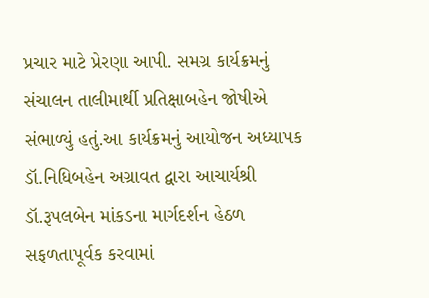પ્રચાર માટે પ્રેરણા આપી. સમગ્ર કાર્યક્રમનું સંચાલન તાલીમાર્થી પ્રતિક્ષાબહેન જોષીએ સંભાળ્યું હતું.આ કાર્યક્રમનું આયોજન અધ્યાપક ડૉ.નિધિબહેન અગ્રાવત દ્વારા આચાર્યશ્રી ડૉ.રૂપલબેન માંકડના માર્ગદર્શન હેઠળ સફળતાપૂર્વક કરવામાં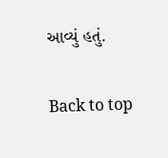આવ્યું હતું.

Back to top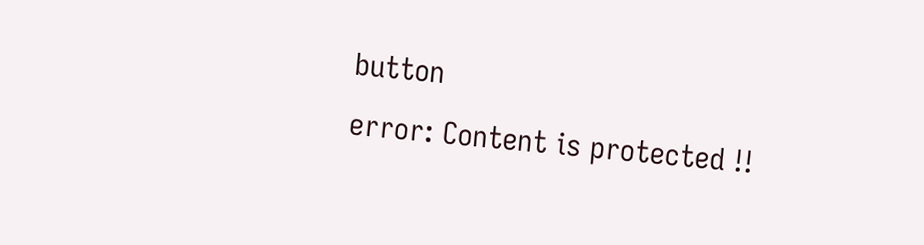button
error: Content is protected !!